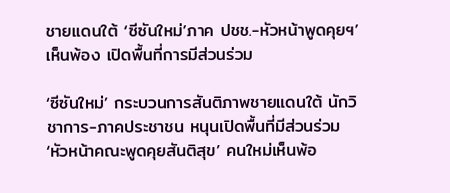ชายแดนใต้ ‘ซีซันใหม่’ภาค ปชช.-หัวหน้าพูดคุยฯ’เห็นพ้อง เปิดพื้นที่การมีส่วนร่วม

‘ซีซันใหม่’ กระบวนการสันติภาพชายแดนใต้ นักวิชาการ-ภาคประชาชน หนุนเปิดพื้นที่มีส่วนร่วม ‘หัวหน้าคณะพูดคุยสันติสุข’ คนใหม่เห็นพ้อ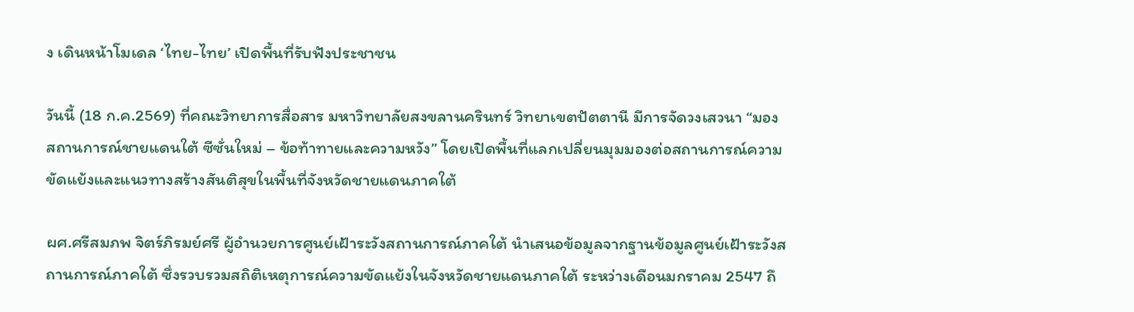ง เดินหน้าโมเดล ‘ไทย-ไทย’ เปิดพื้นที่รับฟังประชาชน

วันนี้ (18 ก.ค.2569) ที่คณะวิทยาการสื่อสาร มหาวิทยาลัยสงขลานครินทร์ วิทยาเขตปัตตานี มีการจัดวงเสวนา “มองสถานการณ์ชายแดนใต้ ซีซั่นใหม่ – ข้อท้าทายและความหวัง” โดยเปิดพื้นที่แลกเปลี่ยนมุมมองต่อสถานการณ์ความขัดแย้งและแนวทางสร้างสันติสุขในพื้นที่จังหวัดชายแดนภาคใต้

ผศ.ศรีสมภพ จิตร์ภิรมย์ศรี ผู้อำนวยการศูนย์เฝ้าระวังสถานการณ์ภาคใต้ นำเสนอข้อมูลจากฐานข้อมูลศูนย์เฝ้าระวังสถานการณ์ภาคใต้ ซึ่งรวบรวมสถิติเหตุการณ์ความขัดแย้งในจังหวัดชายแดนภาคใต้ ระหว่างเดือนมกราคม 2547 ถึ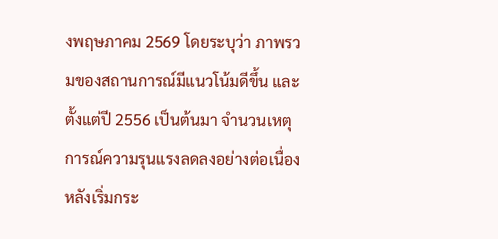งพฤษภาคม 2569 โดยระบุว่า ภาพรวมของสถานการณ์มีแนวโน้มดีขึ้น และตั้งแต่ปี 2556 เป็นต้นมา จำนวนเหตุการณ์ความรุนแรงลดลงอย่างต่อเนื่อง หลังเริ่มกระ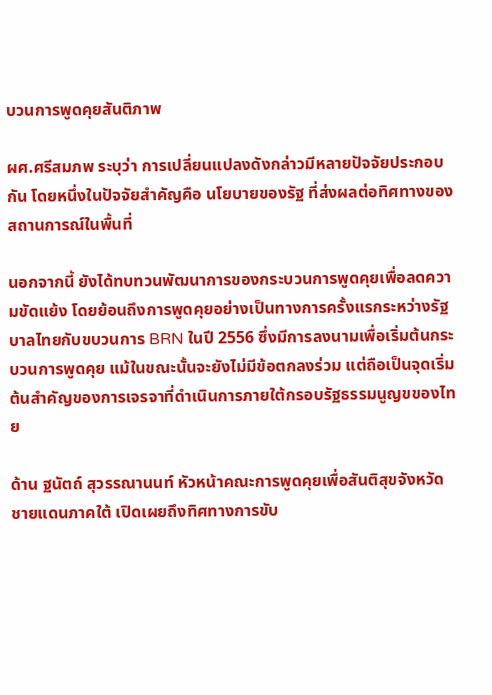บวนการพูดคุยสันติภาพ

ผศ.ศรีสมภพ ระบุว่า การเปลี่ยนแปลงดังกล่าวมีหลายปัจจัยประกอบกัน โดยหนึ่งในปัจจัยสำคัญคือ นโยบายของรัฐ ที่ส่งผลต่อทิศทางของสถานการณ์ในพื้นที่

นอกจากนี้ ยังได้ทบทวนพัฒนาการของกระบวนการพูดคุยเพื่อลดความขัดแย้ง โดยย้อนถึงการพูดคุยอย่างเป็นทางการครั้งแรกระหว่างรัฐบาลไทยกับขบวนการ BRN ในปี 2556 ซึ่งมีการลงนามเพื่อเริ่มต้นกระบวนการพูดคุย แม้ในขณะนั้นจะยังไม่มีข้อตกลงร่วม แต่ถือเป็นจุดเริ่มต้นสำคัญของการเจรจาที่ดำเนินการภายใต้กรอบรัฐธรรมนูญขของไทย

ด้าน ฐนัตถ์ สุวรรณานนท์ หัวหน้าคณะการพูดคุยเพื่อสันติสุขจังหวัดชายแดนภาคใต้ เปิดเผยถึงทิศทางการขับ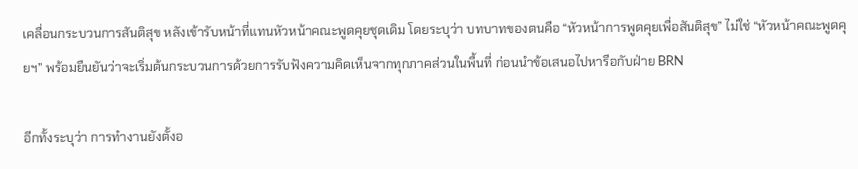เคลื่อนกระบวนการสันติสุข หลังเข้ารับหน้าที่แทนหัวหน้าคณะพูดคุยชุดเดิม โดยระบุว่า บทบาทของตนคือ “หัวหน้าการพูดคุยเพื่อสันติสุข” ไม่ใช่ “หัวหน้าคณะพูดคุยฯ” พร้อมยืนยันว่าจะเริ่มต้นกระบวนการด้วยการรับฟังความคิดเห็นจากทุกภาคส่วนในพื้นที่ ก่อนนำข้อเสนอไปหารือกับฝ่าย BRN

อีกทั้งระบุว่า การทำงานยังตั้งอ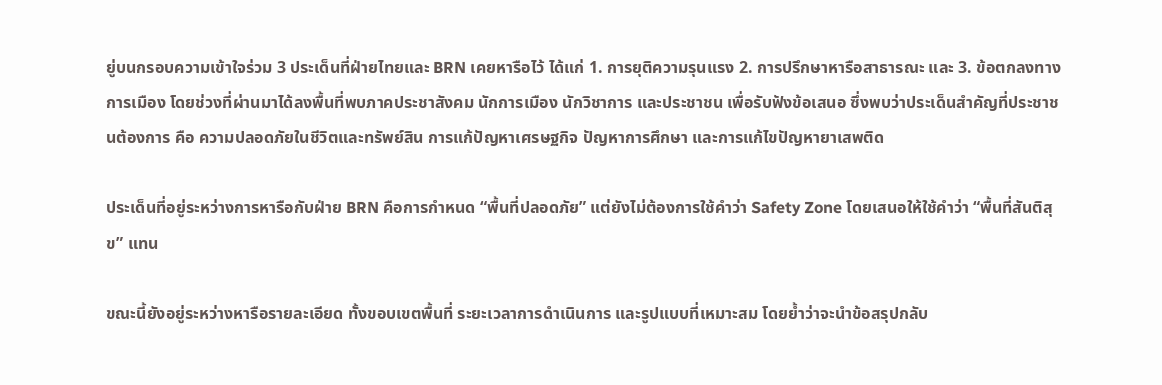ยู่บนกรอบความเข้าใจร่วม 3 ประเด็นที่ฝ่ายไทยและ BRN เคยหารือไว้ ได้แก่ 1. การยุติความรุนแรง 2. การปรึกษาหารือสาธารณะ และ 3. ข้อตกลงทางการเมือง โดยช่วงที่ผ่านมาได้ลงพื้นที่พบภาคประชาสังคม นักการเมือง นักวิชาการ และประชาชน เพื่อรับฟังข้อเสนอ ซึ่งพบว่าประเด็นสำคัญที่ประชาชนต้องการ คือ ความปลอดภัยในชีวิตและทรัพย์สิน การแก้ปัญหาเศรษฐกิจ ปัญหาการศึกษา และการแก้ไขปัญหายาเสพติด

ประเด็นที่อยู่ระหว่างการหารือกับฝ่าย BRN คือการกำหนด “พื้นที่ปลอดภัย” แต่ยังไม่ต้องการใช้คำว่า Safety Zone โดยเสนอให้ใช้คำว่า “พื้นที่สันติสุข” แทน

ขณะนี้ยังอยู่ระหว่างหารือรายละเอียด ทั้งขอบเขตพื้นที่ ระยะเวลาการดำเนินการ และรูปแบบที่เหมาะสม โดยย้ำว่าจะนำข้อสรุปกลับ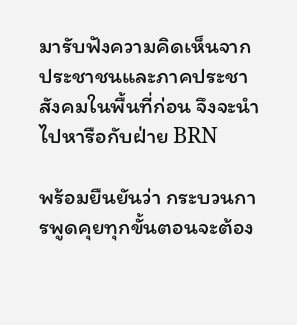มารับฟังความคิดเห็นจากประชาชนและภาคประชาสังคมในพื้นที่ก่อน จึงจะนำไปหารือกับฝ่าย BRN

พร้อมยืนยันว่า กระบวนการพูดคุยทุกขั้นตอนจะต้อง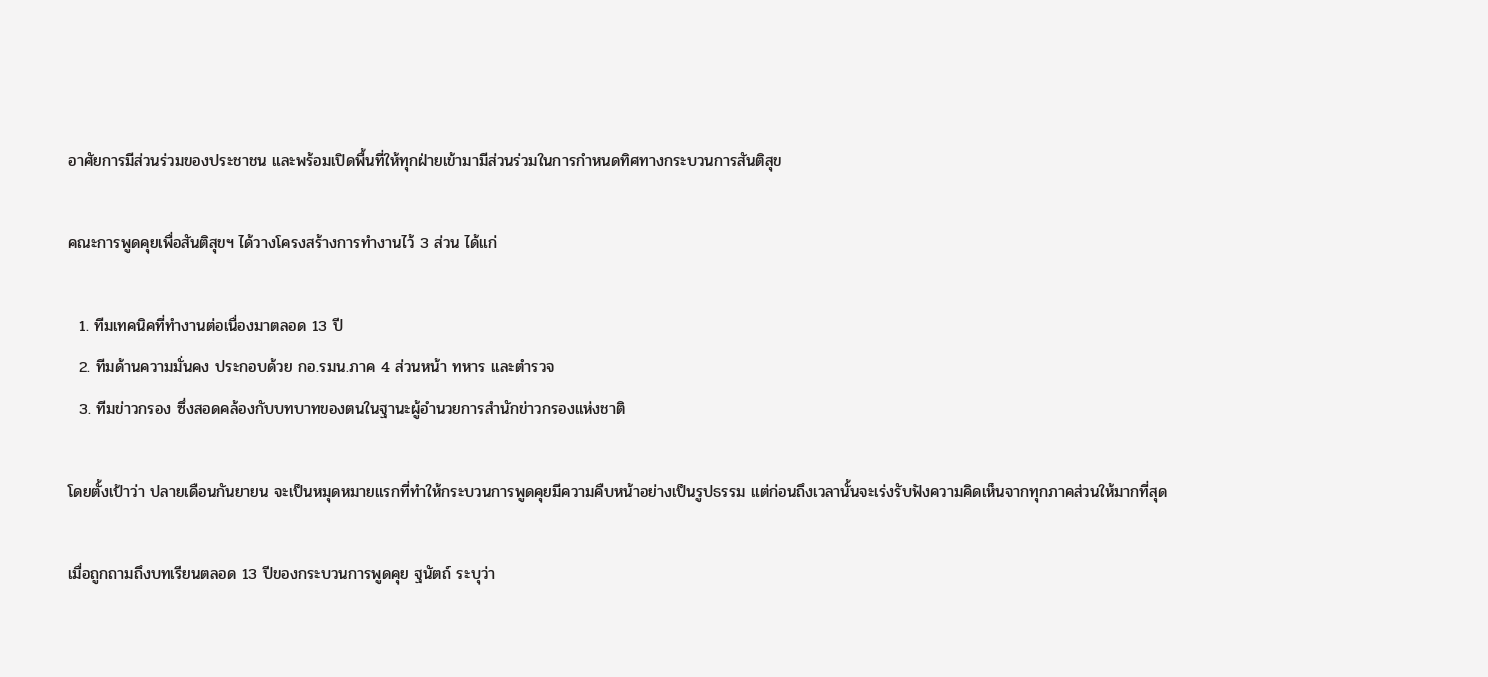อาศัยการมีส่วนร่วมของประชาชน และพร้อมเปิดพื้นที่ให้ทุกฝ่ายเข้ามามีส่วนร่วมในการกำหนดทิศทางกระบวนการสันติสุข

คณะการพูดคุยเพื่อสันติสุขฯ ได้วางโครงสร้างการทำงานไว้ 3 ส่วน ได้แก่

  1. ทีมเทคนิคที่ทำงานต่อเนื่องมาตลอด 13 ปี
  2. ทีมด้านความมั่นคง ประกอบด้วย กอ.รมน.ภาค 4 ส่วนหน้า ทหาร และตำรวจ
  3. ทีมข่าวกรอง ซึ่งสอดคล้องกับบทบาทของตนในฐานะผู้อำนวยการสำนักข่าวกรองแห่งชาติ

โดยตั้งเป้าว่า ปลายเดือนกันยายน จะเป็นหมุดหมายแรกที่ทำให้กระบวนการพูดคุยมีความคืบหน้าอย่างเป็นรูปธรรม แต่ก่อนถึงเวลานั้นจะเร่งรับฟังความคิดเห็นจากทุกภาคส่วนให้มากที่สุด

เมื่อถูกถามถึงบทเรียนตลอด 13 ปีของกระบวนการพูดคุย ฐนัตถ์ ระบุว่า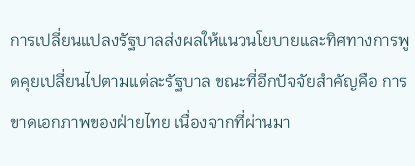การเปลี่ยนแปลงรัฐบาลส่งผลให้แนวนโยบายและทิศทางการพูดคุยเปลี่ยนไปตามแต่ละรัฐบาล ขณะที่อีกปัจจัยสำคัญคือ การขาดเอกภาพของฝ่ายไทย เนื่องจากที่ผ่านมา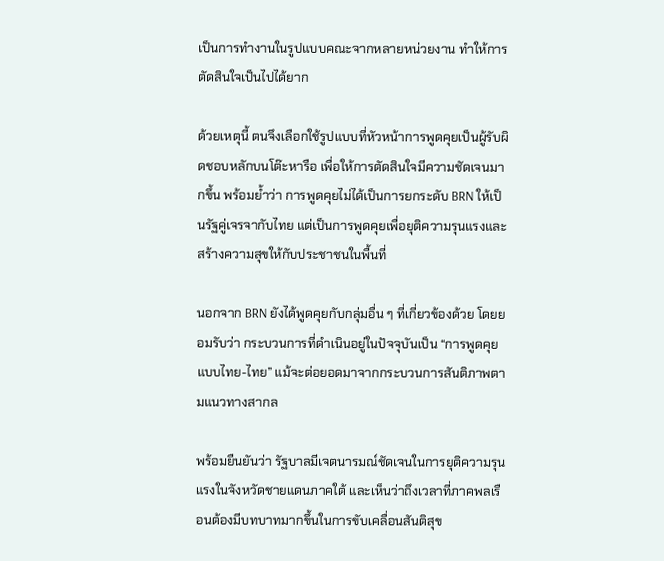เป็นการทำงานในรูปแบบคณะจากหลายหน่วยงาน ทำให้การตัดสินใจเป็นไปได้ยาก

ด้วยเหตุนี้ ตนจึงเลือกใช้รูปแบบที่หัวหน้าการพูดคุยเป็นผู้รับผิดชอบหลักบนโต๊ะหารือ เพื่อให้การตัดสินใจมีความชัดเจนมากขึ้น พร้อมย้ำว่า การพูดคุยไม่ได้เป็นการยกระดับ BRN ให้เป็นรัฐคู่เจรจากับไทย แต่เป็นการพูดคุยเพื่อยุติความรุนแรงและสร้างความสุขให้กับประชาชนในพื้นที่

นอกจาก BRN ยังได้พูดคุยกับกลุ่มอื่น ๆ ที่เกี่ยวข้องด้วย โดยยอมรับว่า กระบวนการที่ดำเนินอยู่ในปัจจุบันเป็น “การพูดคุยแบบไทย-ไทย” แม้จะต่อยอดมาจากกระบวนการสันติภาพตามแนวทางสากล

พร้อมยืนยันว่า รัฐบาลมีเจตนารมณ์ชัดเจนในการยุติความรุนแรงในจังหวัดชายแดนภาคใต้ และเห็นว่าถึงเวลาที่ภาคพลเรือนต้องมีบทบาทมากขึ้นในการขับเคลื่อนสันติสุข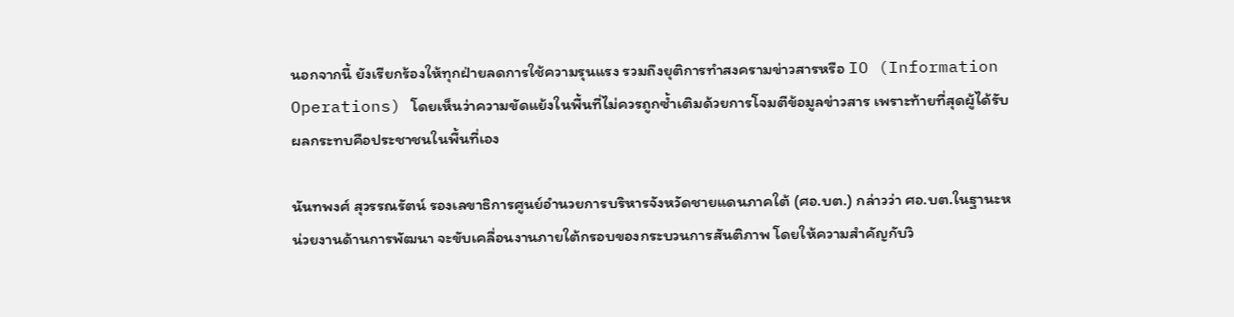นอกจากนี้ ยังเรียกร้องให้ทุกฝ่ายลดการใช้ความรุนแรง รวมถึงยุติการทำสงครามข่าวสารหรือ IO (Information Operations) โดยเห็นว่าความขัดแย้งในพื้นที่ไม่ควรถูกซ้ำเติมด้วยการโจมตีข้อมูลข่าวสาร เพราะท้ายที่สุดผู้ได้รับผลกระทบคือประชาชนในพื้นที่เอง

นันทพงศ์ สุวรรณรัตน์ รองเลขาธิการศูนย์อำนวยการบริหารจังหวัดชายแดนภาคใต้ (ศอ.บต.) กล่าวว่า ศอ.บต.ในฐานะหน่วยงานด้านการพัฒนา จะขับเคลื่อนงานภายใต้กรอบของกระบวนการสันติภาพ โดยให้ความสำคัญกับวิ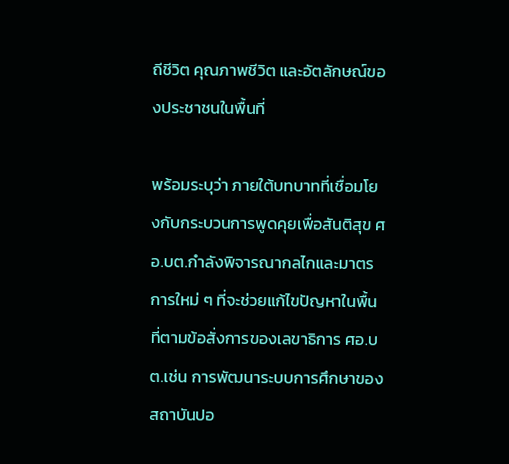ถีชีวิต คุณภาพชีวิต และอัตลักษณ์ของประชาชนในพื้นที่

พร้อมระบุว่า ภายใต้บทบาทที่เชื่อมโยงกับกระบวนการพูดคุยเพื่อสันติสุข ศอ.บต.กำลังพิจารณากลไกและมาตรการใหม่ ๆ ที่จะช่วยแก้ไขปัญหาในพื้นที่ตามข้อสั่งการของเลขาธิการ ศอ.บต.เช่น การพัฒนาระบบการศึกษาของสถาบันปอ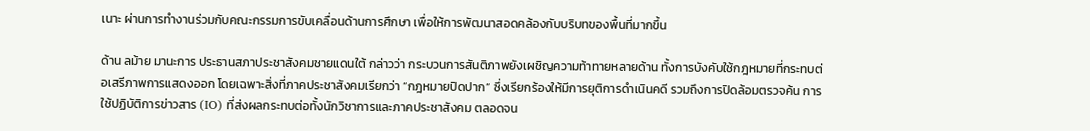เนาะ ผ่านการทำงานร่วมกับคณะกรรมการขับเคลื่อนด้านการศึกษา เพื่อให้การพัฒนาสอดคล้องกับบริบทของพื้นที่มากขึ้น

ด้าน ลม้าย มานะการ ประธานสภาประชาสังคมชายแดนใต้ กล่าวว่า กระบวนการสันติภาพยังเผชิญความท้าทายหลายด้าน ทั้งการบังคับใช้กฎหมายที่กระทบต่อเสรีภาพการแสดงออก โดยเฉพาะสิ่งที่ภาคประชาสังคมเรียกว่า “กฎหมายปิดปาก” ซึ่งเรียกร้องให้มีการยุติการดำเนินคดี รวมถึงการปิดล้อมตรวจค้น การใช้ปฏิบัติการข่าวสาร (IO) ที่ส่งผลกระทบต่อทั้งนักวิชาการและภาคประชาสังคม ตลอดจน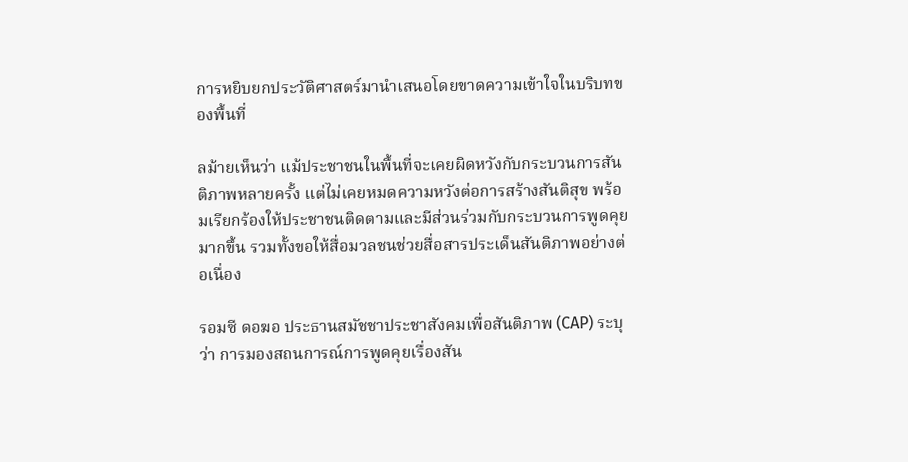การหยิบยกประวัติศาสตร์มานำเสนอโดยขาดความเข้าใจในบริบทของพื้นที่

ลม้ายเห็นว่า แม้ประชาชนในพื้นที่จะเคยผิดหวังกับกระบวนการสันติภาพหลายครั้ง แต่ไม่เคยหมดความหวังต่อการสร้างสันติสุข พร้อมเรียกร้องให้ประชาชนติดตามและมีส่วนร่วมกับกระบวนการพูดคุยมากขึ้น รวมทั้งขอให้สื่อมวลชนช่วยสื่อสารประเด็นสันติภาพอย่างต่อเนื่อง

รอมซี ดอฆอ ประธานสมัชชาประชาสังคมเพื่อสันติภาพ (CAP) ระบุว่า การมองสถนการณ์การพูดคุยเรื่องสัน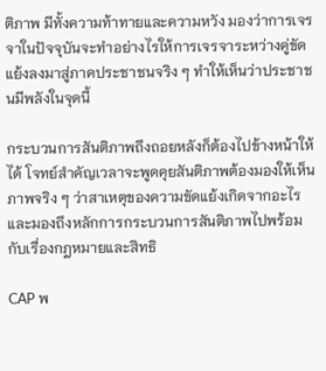ติภาพ มีทั้งความท้าทายและความหวัง มองว่าการเจรจาในปัจจุบันจะทำอย่างไรให้การเจรจาระหว่างคู่ขัดแย้งลงมาสู่ภาคประชาชนจริง ๆ ทำให้เห็นว่าประชาชนมีพลังในจุดนี้

กระบวนการสันติภาพถึงถอยหลังก็ต้องไปข้างหน้าให้ได้ โจทย์สำคัญเวลาจะพูดคุยสันติภาพต้องมองให้เห็นภาพจริง ๆ ว่าสาเหตุของความขัดแย้งเกิดจากอะไร และมองถึงหลักการกระบวนการสันติภาพไปพร้อมกับเรื่องกฎหมายและสิทธิ

CAP พ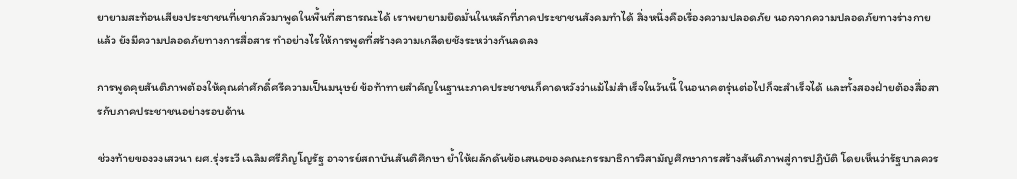ยายามสะท้อนเสียงประชาชนที่เขากลัวมาพูดในพื้นที่สาธารณะได้ เราพยายามยึดมั่นในหลักที่ภาคประชาชนสังคมทำได้ สิ่งหนึ่งคือเรื่องความปลอดภัย นอกจากความปลอดภัยทางร่างกายแล้ว ยังมีความปลอดภัยทางการสื่อสาร ทำอย่างไรให้การพูดที่สร้างความเกลีดยชังระหว่างกันลดลง

การพูดคุยสันติภาพต้องให้คุณค่าศักดิ์ศรีความเป็นมนุษย์ ข้อท้าทายสำคัญในฐานะภาคประชาชนก็คาดหวังว่าแม้ไม่สำเร็จในวันนี้ ในอนาคตรุ่นต่อไปก็จะสำเร็จได้ และทั้งสองฝ่ายต้องสื่อสารกับภาคประชาชนอย่างรอบด้าน

ช่วงท้ายของวงเสวนา ผศ.รุ่งระวี เฉลิมศรีภิญโญรัฐ อาจารย์สถาบันสันติศึกษา ย้ำให้ผลักดันข้อเสนอของคณะกรรมาธิการวิสามัญศึกษาการสร้างสันติภาพสู่การปฏิบัติ โดยเห็นว่ารัฐบาลควร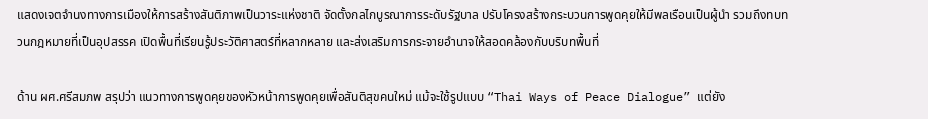แสดงเจตจำนงทางการเมืองให้การสร้างสันติภาพเป็นวาระแห่งชาติ จัดตั้งกลไกบูรณาการระดับรัฐบาล ปรับโครงสร้างกระบวนการพูดคุยให้มีพลเรือนเป็นผู้นำ รวมถึงทบทวนกฎหมายที่เป็นอุปสรรค เปิดพื้นที่เรียนรู้ประวัติศาสตร์ที่หลากหลาย และส่งเสริมการกระจายอำนาจให้สอดคล้องกับบริบทพื้นที่

ด้าน ผศ.ศรีสมภพ สรุปว่า แนวทางการพูดคุยของหัวหน้าการพูดคุยเพื่อสันติสุขคนใหม่ แม้จะใช้รูปแบบ “Thai Ways of Peace Dialogue” แต่ยัง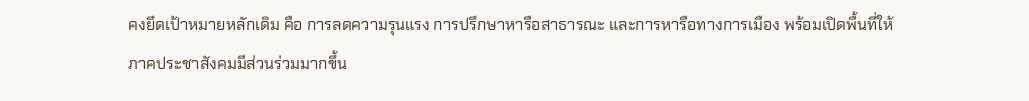คงยึดเป้าหมายหลักเดิม คือ การลดความรุนแรง การปรึกษาหารือสาธารณะ และการหารือทางการเมือง พร้อมเปิดพื้นที่ให้ภาคประชาสังคมมีส่วนร่วมมากขึ้น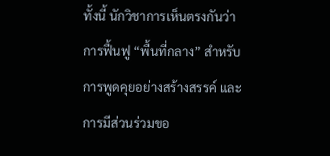ทั้งนี้ นักวิชาการเห็นตรงกันว่า การฟื้นฟู “พื้นที่กลาง” สำหรับการพูดคุยอย่างสร้างสรรค์ และการมีส่วนร่วมขอ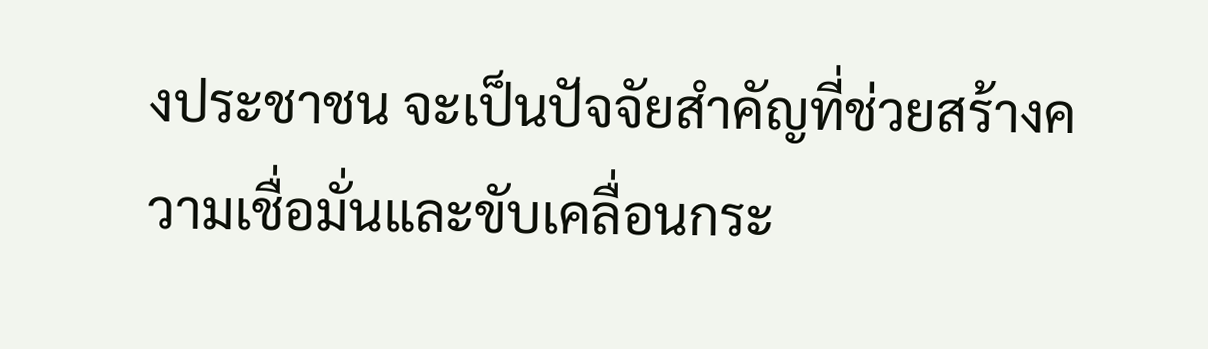งประชาชน จะเป็นปัจจัยสำคัญที่ช่วยสร้างความเชื่อมั่นและขับเคลื่อนกระ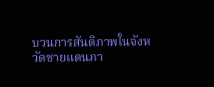บวนการสันติภาพในจังหวัดชายแดนภา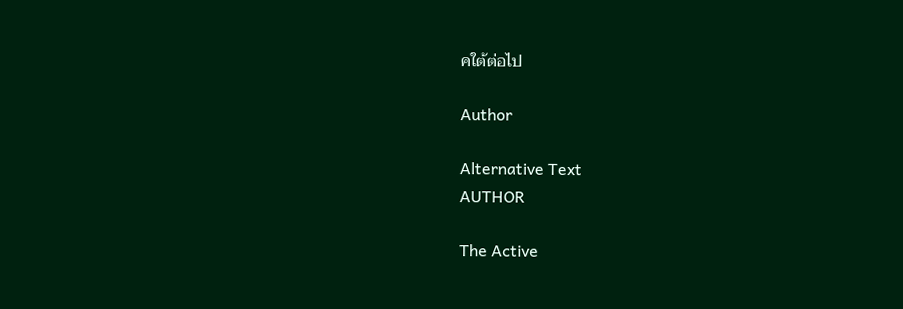คใต้ต่อไป

Author

Alternative Text
AUTHOR

The Active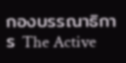กองบรรณาธิการ The Active